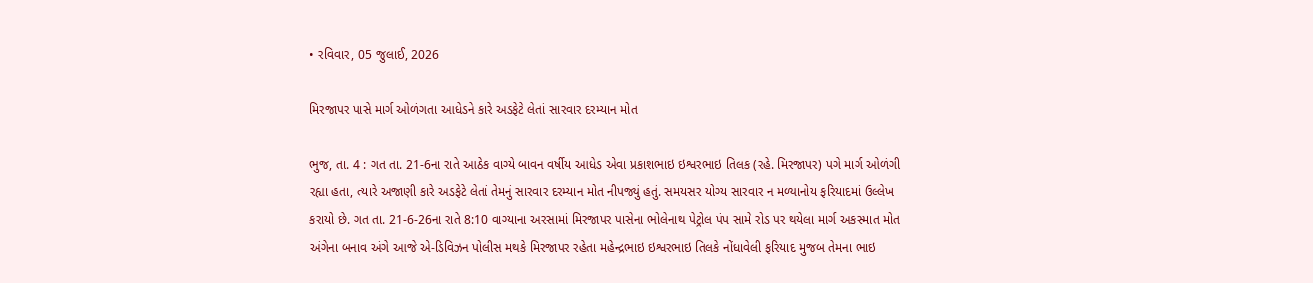• રવિવાર, 05 જુલાઈ, 2026

મિરજાપર પાસે માર્ગ ઓળંગતા આધેડને કારે અડફેટે લેતાં સારવાર દરમ્યાન મોત

ભુજ, તા. 4 : ગત તા. 21-6ના રાતે આઠેક વાગ્યે બાવન વર્ષીય આધેડ એવા પ્રકાશભાઇ ઇશ્વરભાઇ તિલક (રહે. મિરજાપર) પગે માર્ગ ઓળંગી રહ્યા હતા, ત્યારે અજાણી કારે અડફેટે લેતાં તેમનું સારવાર દરમ્યાન મોત નીપજ્યું હતું. સમયસર યોગ્ય સારવાર ન મળ્યાનોય ફરિયાદમાં ઉલ્લેખ કરાયો છે. ગત તા. 21-6-26ના રાતે 8:10 વાગ્યાના અરસામાં મિરજાપર પાસેના ભોલેનાથ પેટ્રોલ પંપ સામે રોડ પર થયેલા માર્ગ અકસ્માત મોત અંગેના બનાવ અંગે આજે એ-ડિવિઝન પોલીસ મથકે મિરજાપર રહેતા મહેન્દ્રભાઇ ઇશ્વરભાઇ તિલકે નોંધાવેલી ફરિયાદ મુજબ તેમના ભાઇ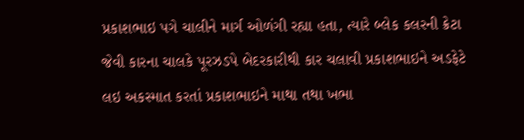પ્રકાશભાઇ પગે ચાલીને માર્ગ ઓળંગી રહ્યા હતા, ત્યારે બ્લેક કલરની ક્રેટા જેવી કારના ચાલકે પૂરઝડપે બેદરકારીથી કાર ચલાવી પ્રકાશભાઇને અડફેટે લઇ અકસ્માત કરતાં પ્રકાશભાઇને માથા તથા ખભા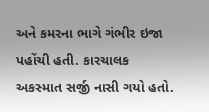અને કમરના ભાગે ગંભીર ઇજા પહોંચી હતી. કારચાલક અકસ્માત સર્જી નાસી ગયો હતો.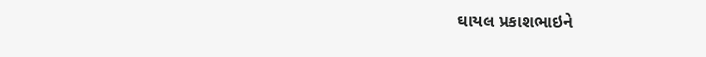ઘાયલ પ્રકાશભાઇને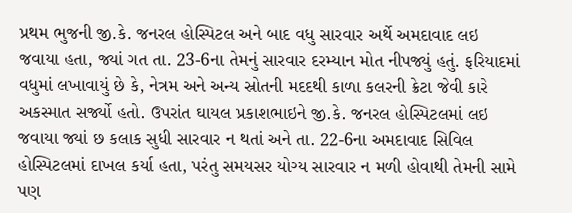પ્રથમ ભુજની જી.કે. જનરલ હોસ્પિટલ અને બાદ વધુ સારવાર અર્થે અમદાવાદ લઇ જવાયા હતા, જ્યાં ગત તા. 23-6ના તેમનું સારવાર દરમ્યાન મોત નીપજ્યું હતું. ફરિયાદમાં વધુમાં લખાવાયું છે કે, નેત્રમ અને અન્ય સ્રોતની મદદથી કાળા કલરની ક્રેટા જેવી કારે અકસ્માત સર્જ્યો હતો. ઉપરાંત ઘાયલ પ્રકાશભાઇને જી.કે. જનરલ હોસ્પિટલમાં લઇ જવાયા જ્યાં છ કલાક સુધી સારવાર ન થતાં અને તા. 22-6ના અમદાવાદ સિવિલ હોસ્પિટલમાં દાખલ કર્યા હતા, પરંતુ સમયસર યોગ્ય સારવાર ન મળી હોવાથી તેમની સામે પણ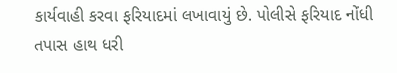કાર્યવાહી કરવા ફરિયાદમાં લખાવાયું છે. પોલીસે ફરિયાદ નોંધી તપાસ હાથ ધરી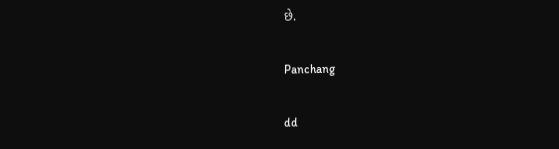છે.

Panchang

dd